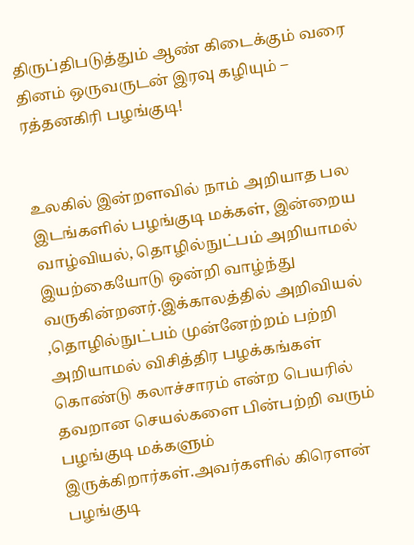திருப்திபடுத்தும் ஆண் கிடைக்கும் வரை தினம் ஒருவருடன் இரவு கழியும் – ரத்தனகிரி பழங்குடி!


உலகில் இன்றளவில் நாம் அறியாத பல இடங்களில் பழங்குடி மக்கள், இன்றைய வாழ்வியல், தொழில்நுட்பம் அறியாமல் இயற்கையோடு ஒன்றி வாழ்ந்து வருகின்றனர்.இக்காலத்தில் அறிவியல் ,தொழில்நுட்பம் முன்னேற்றம் பற்றி அறியாமல் விசித்திர பழக்கங்கள் கொண்டு கலாச்சாரம் என்ற பெயரில் தவறான செயல்களை பின்பற்றி வரும் பழங்குடி மக்களும் இருக்கிறார்கள்.அவர்களில் கிரௌன் பழங்குடி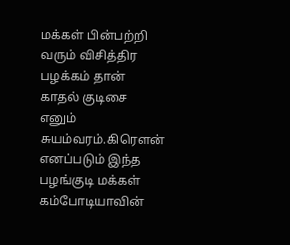மக்கள் பின்பற்றி வரும் விசித்திர பழக்கம் தான் காதல் குடிசை எனும் சுயம்வரம்.கிரௌன் எனப்படும் இந்த பழங்குடி மக்கள் கம்போடியாவின்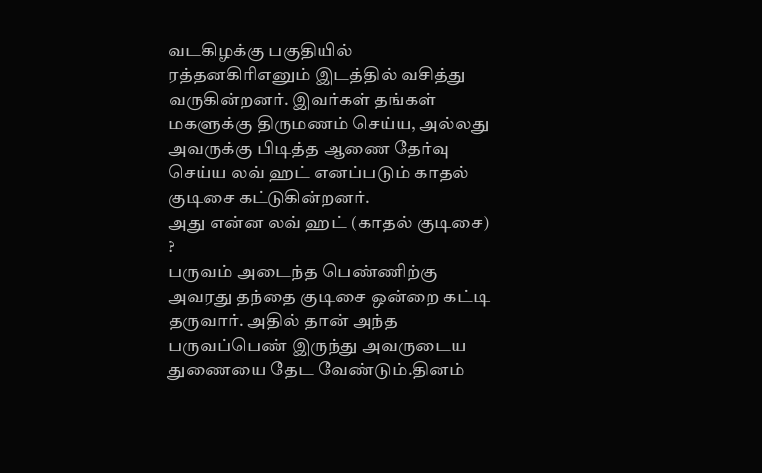வடகிழக்கு பகுதியில் ரத்தனகிரிஎனும் இடத்தில் வசித்து வருகின்றனர். இவர்கள் தங்கள் மகளுக்கு திருமணம் செய்ய, அல்லது அவருக்கு பிடித்த ஆணை தேர்வு செய்ய லவ் ஹட் எனப்படும் காதல் குடிசை கட்டுகின்றனர்.
அது என்ன லவ் ஹட் (காதல் குடிசை) ?
பருவம் அடைந்த பெண்ணிற்கு அவரது தந்தை குடிசை ஒன்றை கட்டி தருவார். அதில் தான் அந்த பருவப்பெண் இருந்து அவருடைய துணையை தேட வேண்டும்.தினம்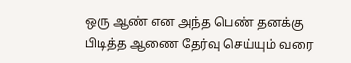ஒரு ஆண் என அந்த பெண் தனக்கு பிடித்த ஆணை தேர்வு செய்யும் வரை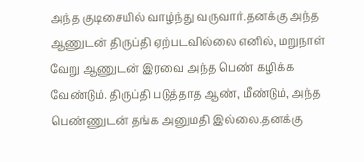அந்த குடிசையில் வாழ்ந்து வருவார்.தனக்கு அந்த ஆணுடன் திருப்தி ஏற்படவில்லை எனில், மறுநாள் வேறு ஆணுடன் இரவை அந்த பெண் கழிக்க வேண்டும். திருப்தி படுத்தாத ஆண், மீண்டும், அந்த பெண்ணுடன் தங்க அனுமதி இல்லை.தனக்கு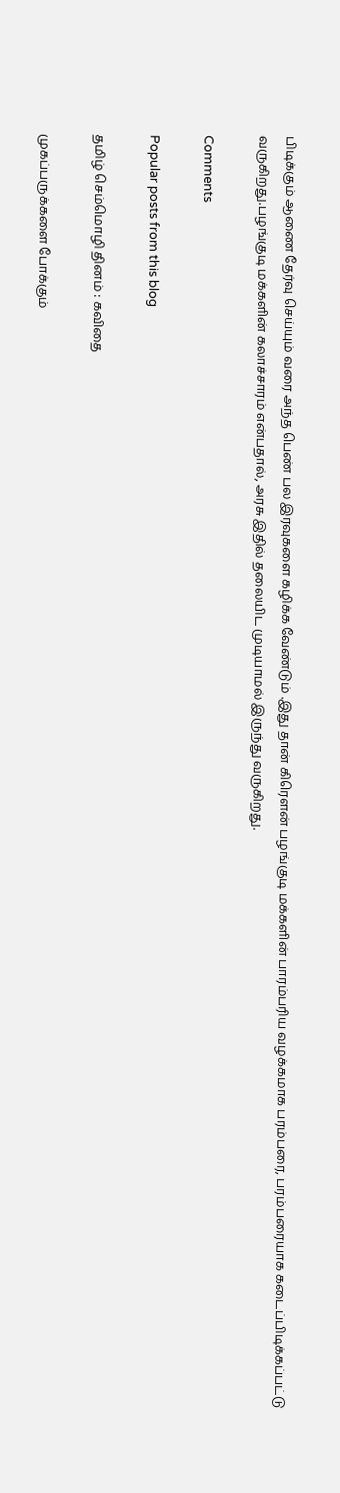பிடிக்கும் ஆணை தேர்வு செய்யும் வரை அந்த பெண் பல இரவுகளை கழிக்க வேண்டும் .இது தான் கிரௌன் பழங்குடி மக்களின் பாரம்பரிய வழக்கமாக பரம்பரை, பரம்பரையாக கடைப்பிடிக்கப்பட்டு வருகிறது.பழங்குடி மக்களின் கலாச்சாரம் என்பதால், அரசு இதில் தலையிட முடியாமல் இருந்து வருகிறது.

Comments

Popular posts from this blog

தமிழ் செம்மொழி தினம் : கவிதை

முகப்பருக்களை போக்கும்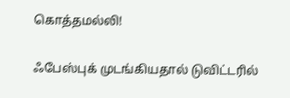கொத்தமல்லி!

ஃபேஸ்புக் முடங்கியதால் டுவிட்டரில்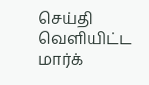செய்தி வெளியிட்ட மார்க்